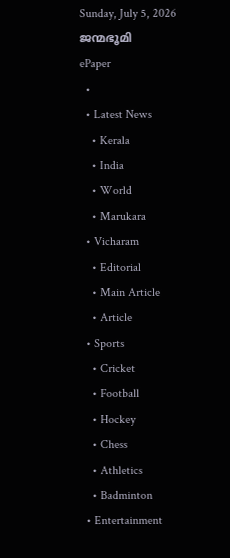Sunday, July 5, 2026
ജന്മഭൂമി
ePaper
  •
  • Latest News
    • Kerala
    • India
    • World
    • Marukara
  • Vicharam
    • Editorial
    • Main Article
    • Article
  • Sports
    • Cricket
    • Football
    • Hockey
    • Chess
    • Athletics
    • Badminton
  • Entertainment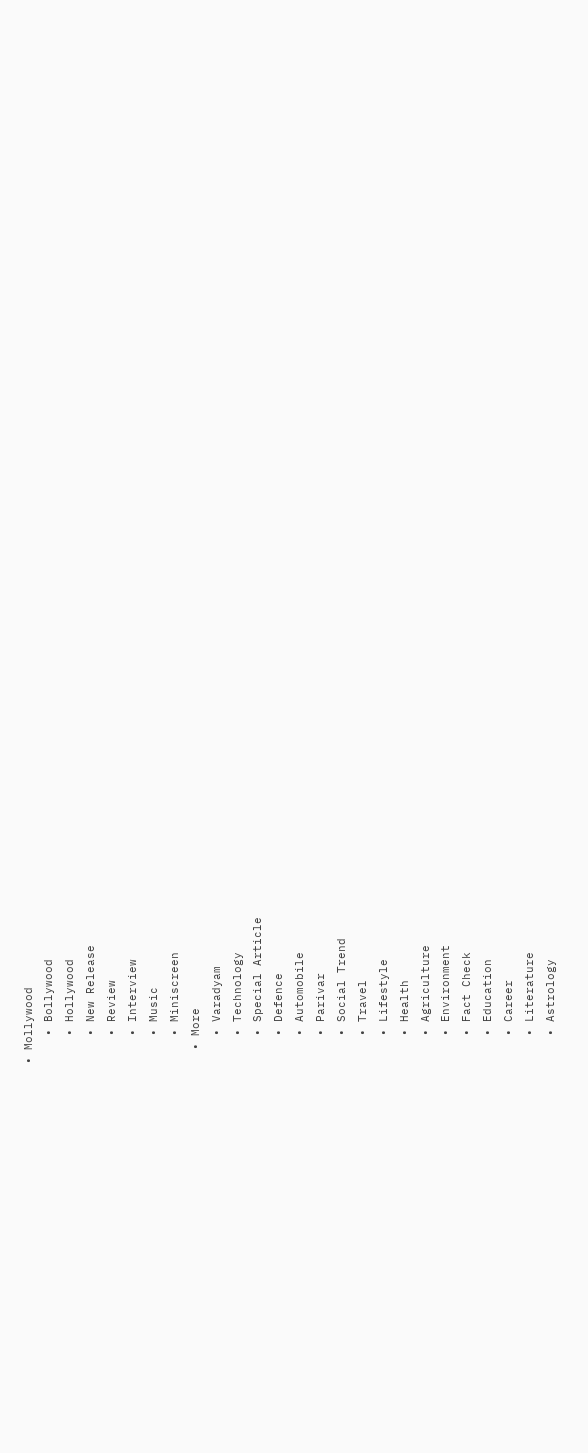• Mollywood
    • Bollywood
    • Hollywood
    • New Release
    • Review
    • Interview
    • Music
    • Miniscreen
  • More
    • Varadyam
    • Technology
    • Special Article
    • Defence
    • Automobile
    • Parivar
    • Social Trend
    • Travel
    • Lifestyle
    • Health
    • Agriculture
    • Environment
    • Fact Check
    • Education
    • Career
    • Literature
    • Astrology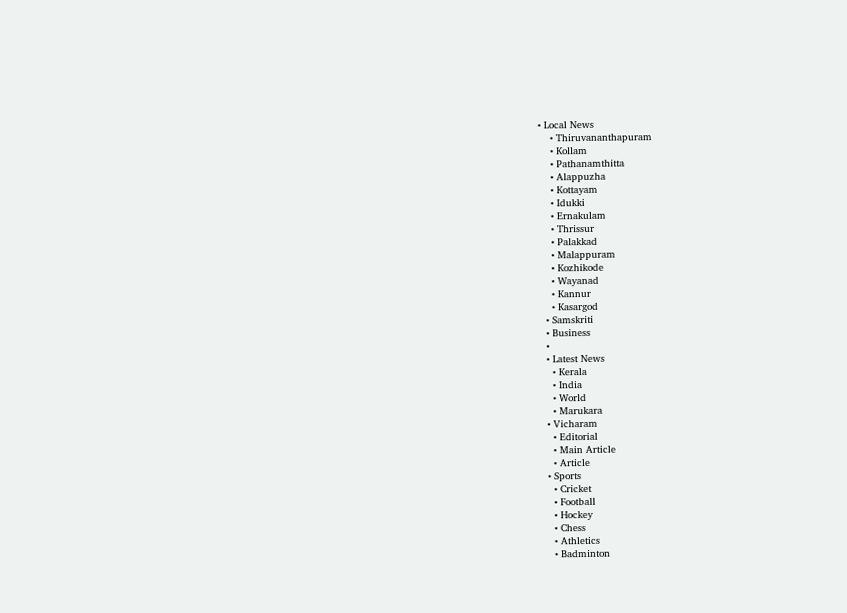• Local News
    • Thiruvananthapuram
    • Kollam
    • Pathanamthitta
    • Alappuzha
    • Kottayam
    • Idukki
    • Ernakulam
    • Thrissur
    • Palakkad
    • Malappuram
    • Kozhikode
    • Wayanad
    • Kannur
    • Kasargod
  • Samskriti
  • Business
  •
  • Latest News
    • Kerala
    • India
    • World
    • Marukara
  • Vicharam
    • Editorial
    • Main Article
    • Article
  • Sports
    • Cricket
    • Football
    • Hockey
    • Chess
    • Athletics
    • Badminton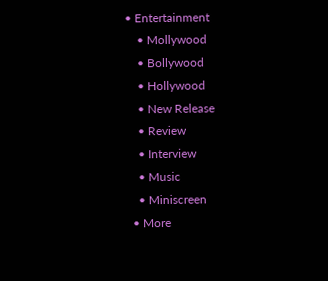• Entertainment
    • Mollywood
    • Bollywood
    • Hollywood
    • New Release
    • Review
    • Interview
    • Music
    • Miniscreen
  • More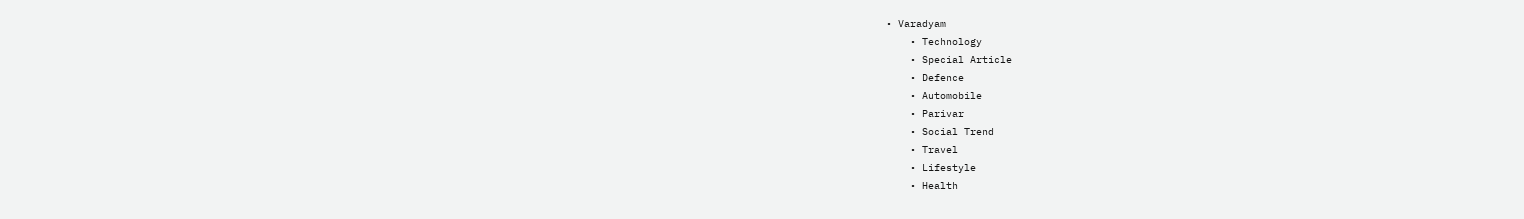• Varadyam
    • Technology
    • Special Article
    • Defence
    • Automobile
    • Parivar
    • Social Trend
    • Travel
    • Lifestyle
    • Health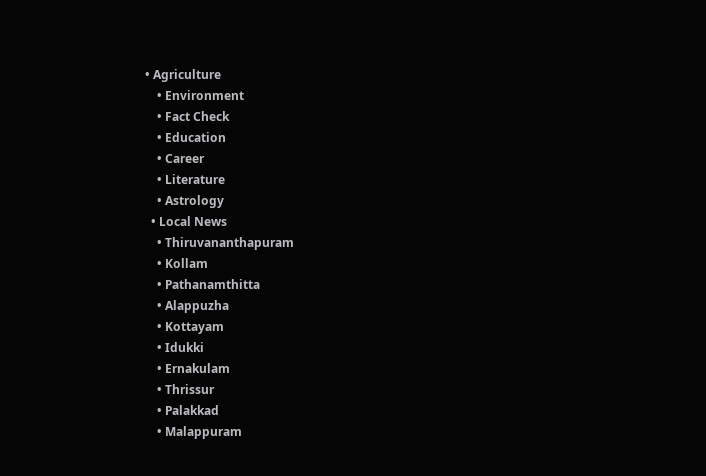• Agriculture
    • Environment
    • Fact Check
    • Education
    • Career
    • Literature
    • Astrology
  • Local News
    • Thiruvananthapuram
    • Kollam
    • Pathanamthitta
    • Alappuzha
    • Kottayam
    • Idukki
    • Ernakulam
    • Thrissur
    • Palakkad
    • Malappuram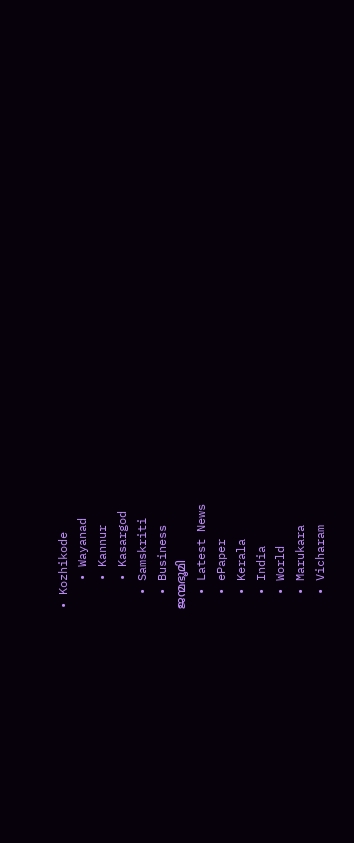• Kozhikode
    • Wayanad
    • Kannur
    • Kasargod
  • Samskriti
  • Business
ജന്മഭൂമി
  • Latest News
  • ePaper
  • Kerala
  • India
  • World
  • Marukara
  • Vicharam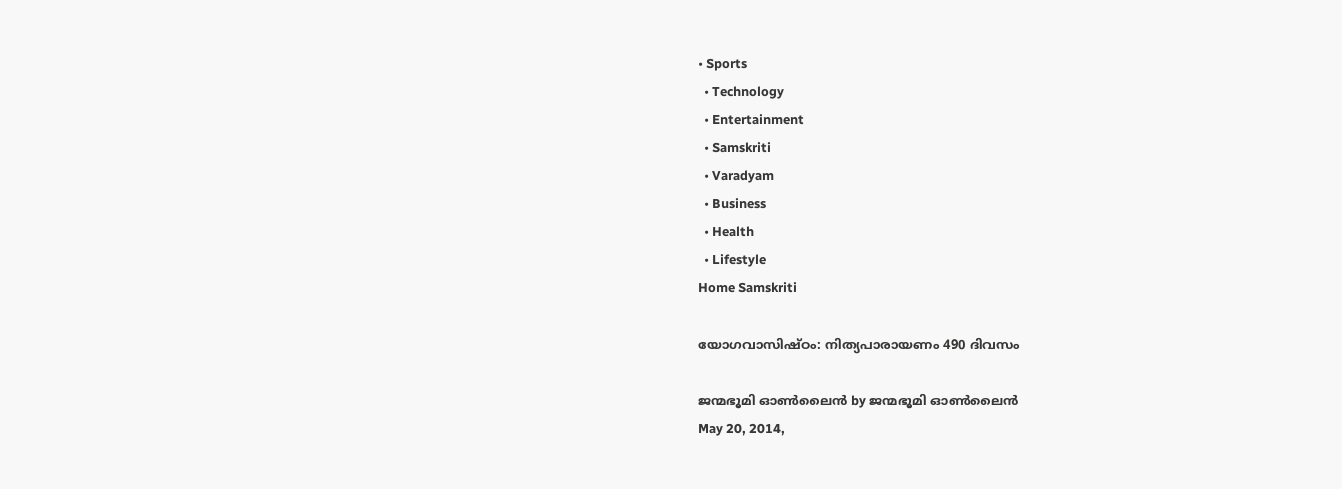• Sports
  • Technology
  • Entertainment
  • Samskriti
  • Varadyam
  • Business
  • Health
  • Lifestyle
Home Samskriti

യോഗവാസിഷ്ഠം: നിത്യപാരായണം 490 ദിവസം

ജന്മഭൂമി ഓണ്‍ലൈന്‍ by ജന്മഭൂമി ഓണ്‍ലൈന്‍
May 20, 2014,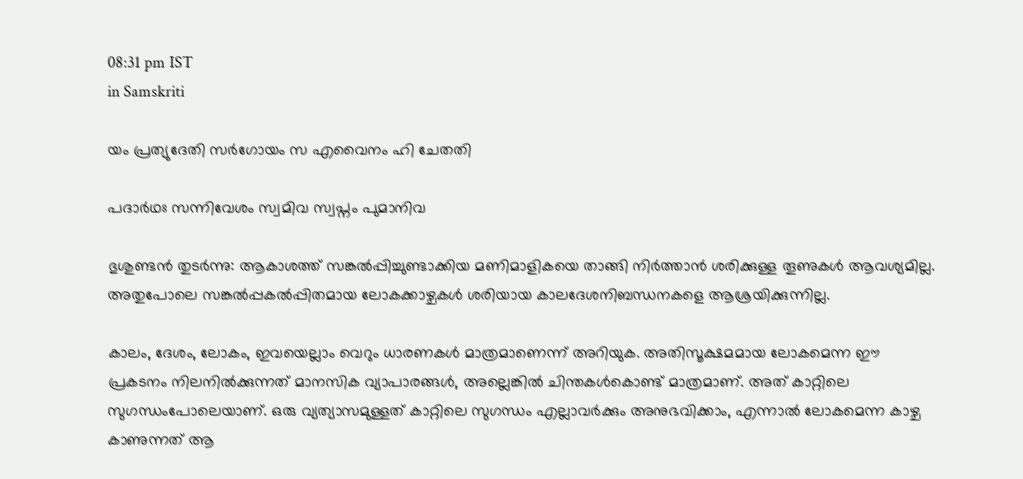08:31 pm IST
in Samskriti

യം പ്രത്യുദേതി സര്‍ഗോയം സ എവൈനം ഹി ചേതതി

പദാര്‍ഥഃ സന്നിവേശം സ്വമിവ സ്വപ്നം പുമാനിവ

ഭുശുണ്ടന്‍ തുടര്‍ന്നു: ആകാശത്ത്‌ സങ്കല്‍പ്പിച്ചുണ്ടാക്കിയ മണിമാളികയെ താങ്ങി നിര്‍ത്താന്‍ ശരിക്കുള്ള തൂണുകള്‍ ആവശ്യമില്ല. അതുപോലെ സങ്കല്‍പ്പകല്‍പ്പിതമായ ലോകക്കാഴ്ചകള്‍ ശരിയായ കാലദേശനിബന്ധനകളെ ആശ്രയിക്കുന്നില്ല.

കാലം, ദേശം, ലോകം, ഇവയെല്ലാം വെറും ധാരണകള്‍ മാത്രമാണെന്ന്‌ അറിയുക. അതിസൂക്ഷമമായ ലോകമെന്ന ഈ പ്രകടനം നിലനില്‍ക്കുന്നത്‌ മാനസിക വ്യാപാരങ്ങള്‍, അല്ലെങ്കില്‍ ചിന്തകള്‍കൊണ്ട്‌ മാത്രമാണ്‌. അത്‌ കാറ്റിലെ സുഗന്ധംപോലെയാണ്‌. ഒരു വ്യത്യാസമുള്ളത്‌ കാറ്റിലെ സുഗന്ധം എല്ലാവര്‍ക്കും അനുഭവിക്കാം, എന്നാല്‍ ലോകമെന്ന കാഴ്ച കാണുന്നത്‌ ആ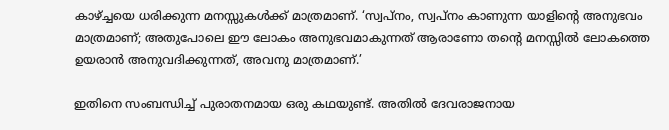കാഴ്‌ച്ചയെ ധരിക്കുന്ന മനസ്സുകള്‍ക്ക്‌ മാത്രമാണ്‌. ‘സ്വപ്നം, സ്വപ്നം കാണുന്ന യാളിന്റെ അനുഭവം മാത്രമാണ്‌; അതുപോലെ ഈ ലോകം അനുഭവമാകുന്നത്‌ ആരാണോ തന്റെ മനസ്സില്‍ ലോകത്തെ ഉയരാന്‍ അനുവദിക്കുന്നത്‌, അവനു മാത്രമാണ്‌.’

ഇതിനെ സംബന്ധിച്ച്‌ പുരാതനമായ ഒരു കഥയുണ്ട്‌. അതില്‍ ദേവരാജനായ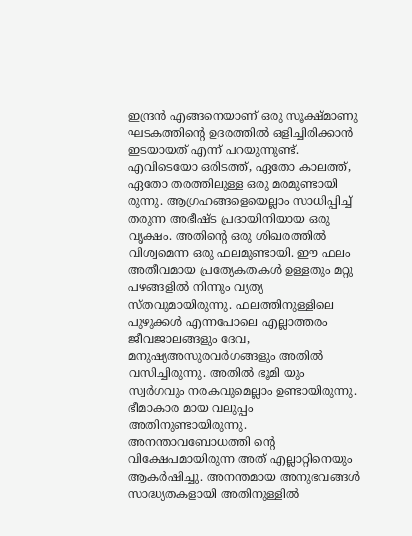ഇന്ദ്രന്‍ എങ്ങനെയാണ്‌ ഒരു സൂക്ഷ്മാണു ഘടകത്തിന്റെ ഉദരത്തില്‍ ഒളിച്ചിരിക്കാന്‍ ഇടയായത്‌ എന്ന്‌ പറയുന്നുണ്ട്‌. എവിടെയോ ഒരിടത്ത്‌, ഏതോ കാലത്ത്‌, ഏതോ തരത്തിലുള്ള ഒരു മരമുണ്ടായി രുന്നു. ആഗ്രഹങ്ങളെയെല്ലാം സാധിപ്പിച്ച്‌ തരുന്ന അഭീഷ്ട പ്രദായിനിയായ ഒരു വൃക്ഷം. അതിന്റെ ഒരു ശിഖരത്തില്‍ വിശ്വമെന്ന ഒരു ഫലമുണ്ടായി. ഈ ഫലം അതീവമായ പ്രത്യേകതകള്‍ ഉള്ളതും മറ്റു പഴങ്ങളില്‍ നിന്നും വ്യത്യ സ്തവുമായിരുന്നു. ഫലത്തിനുള്ളിലെ പുഴുക്കള്‍ എന്നപോലെ എല്ലാത്തരം ജീവജാലങ്ങളും ദേവ, മനുഷ്യഅസുരവര്‍ഗങ്ങളും അതില്‍ വസിച്ചിരുന്നു. അതില്‍ ഭൂമി യും സ്വര്‍ഗവും നരകവുമെല്ലാം ഉണ്ടായിരുന്നു. ഭീമാകാര മായ വലുപ്പം അതിനുണ്ടായിരുന്നു. അനന്താവബോധത്തി ന്റെ വിക്ഷേപമായിരുന്ന അത്‌ എല്ലാറ്റിനെയും ആകര്‍ഷിച്ചു. അനന്തമായ അനുഭവങ്ങള്‍ സാദ്ധ്യതകളായി അതിനുള്ളില്‍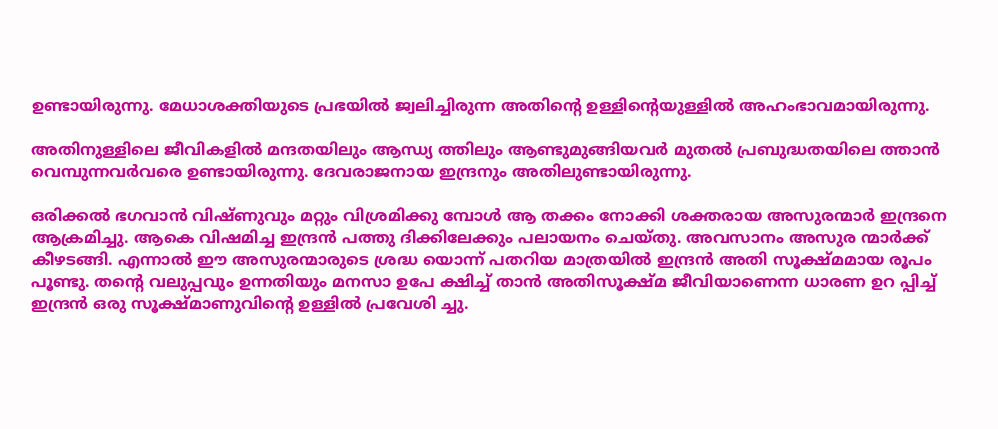ഉണ്ടായിരുന്നു. മേധാശക്തിയുടെ പ്രഭയില്‍ ജ്വലിച്ചിരുന്ന അതിന്റെ ഉള്ളിന്റെയുള്ളില്‍ അഹംഭാവമായിരുന്നു.

അതിനുള്ളിലെ ജീവികളില്‍ മന്ദതയിലും ആന്ധ്യ ത്തിലും ആണ്ടുമുങ്ങിയവര്‍ മുതല്‍ പ്രബുദ്ധതയിലെ ത്താന്‍ വെമ്പുന്നവര്‍വരെ ഉണ്ടായിരുന്നു. ദേവരാജനായ ഇന്ദ്രനും അതിലുണ്ടായിരുന്നു.

ഒരിക്കല്‍ ഭഗവാന്‍ വിഷ്ണുവും മറ്റും വിശ്രമിക്കു മ്പോള്‍ ആ തക്കം നോക്കി ശക്തരായ അസുരന്മാര്‍ ഇന്ദ്രനെ ആക്രമിച്ചു. ആകെ വിഷമിച്ച ഇന്ദ്രന്‍ പത്തു ദിക്കിലേക്കും പലായനം ചെയ്തു. അവസാനം അസുര ന്മാര്‍ക്ക്‌ കീഴടങ്ങി. എന്നാല്‍ ഈ അസുരന്മാരുടെ ശ്രദ്ധ യൊന്ന്‌ പതറിയ മാത്രയില്‍ ഇന്ദ്രന്‍ അതി സൂക്ഷ്മമായ രൂപം പൂണ്ടു. തന്റെ വലുപ്പവും ഉന്നതിയും മനസാ ഉപേ ക്ഷിച്ച്‌ താന്‍ അതിസൂക്ഷ്മ ജീവിയാണെന്ന ധാരണ ഉറ പ്പിച്ച്‌ ഇന്ദ്രന്‍ ഒരു സൂക്ഷ്മാണുവിന്റെ ഉള്ളില്‍ പ്രവേശി ച്ചു.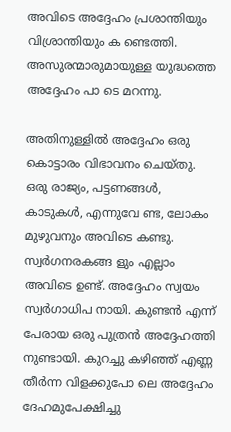അവിടെ അദ്ദേഹം പ്രശാന്തിയും വിശ്രാന്തിയും ക ണ്ടെത്തി. അസുരന്മാരുമായുള്ള യുദ്ധത്തെ അദ്ദേഹം പാ ടെ മറന്നു.

അതിനുള്ളില്‍ അദ്ദേഹം ഒരു കൊട്ടാരം വിഭാവനം ചെയ്തു. ഒരു രാജ്യം, പട്ടണങ്ങള്‍, കാടുകള്‍, എന്നുവേ ണ്ട, ലോകം മുഴുവനും അവിടെ കണ്ടു. സ്വര്‍ഗനരകങ്ങ ളും എല്ലാം അവിടെ ഉണ്ട്‌. അദ്ദേഹം സ്വയം സ്വര്‍ഗാധിപ നായി. കുണ്ടന്‍ എന്ന്‌ പേരായ ഒരു പുത്രന്‍ അദ്ദേഹത്തി നുണ്ടായി. കുറച്ചു കഴിഞ്ഞ്‌ എണ്ണ തീര്‍ന്ന വിളക്കുപോ ലെ അദ്ദേഹം ദേഹമുപേക്ഷിച്ചു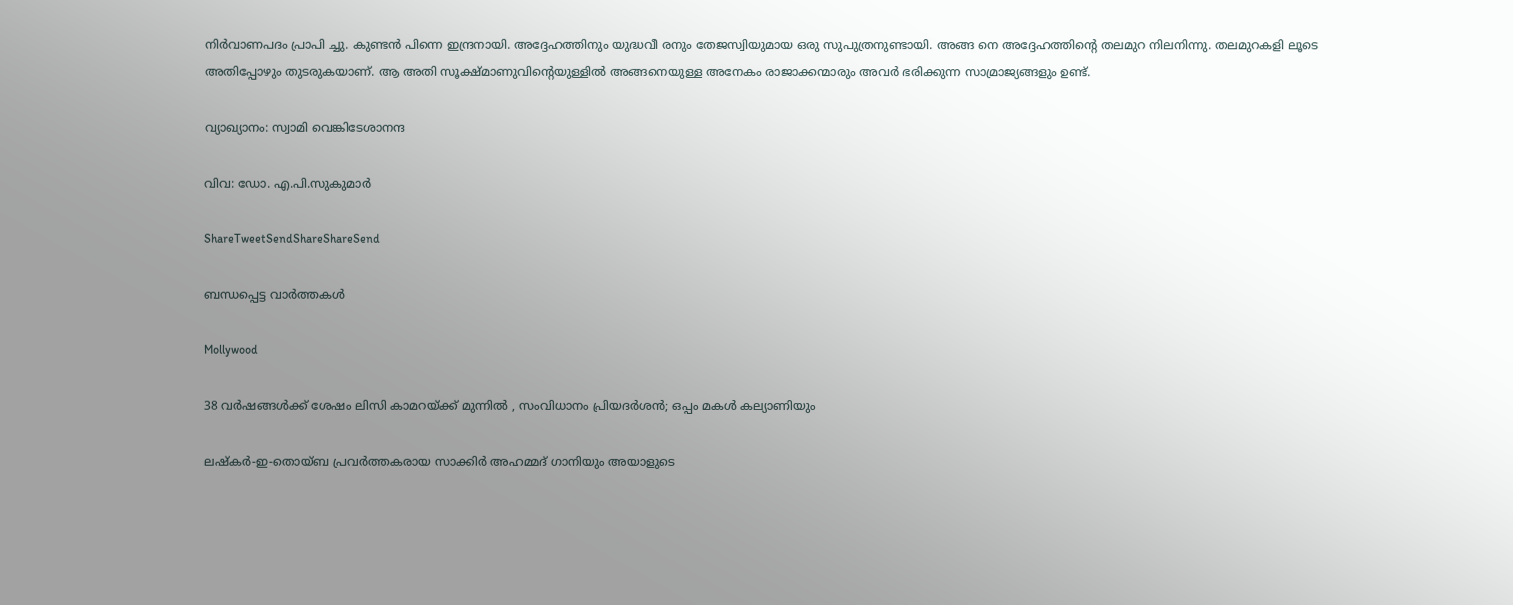നിര്‍വാണപദം പ്രാപി ച്ചു. കുണ്ടന്‍ പിന്നെ ഇന്ദ്രനായി. അദ്ദേഹത്തിനും യുദ്ധവീ രനും തേജസ്വിയുമായ ഒരു സുപുത്രനുണ്ടായി. അങ്ങ നെ അദ്ദേഹത്തിന്റെ തലമുറ നിലനിന്നു. തലമുറകളി ലൂടെ അതിപ്പോഴും തുടരുകയാണ്‌. ആ അതി സൂക്ഷ്മാണുവിന്റെയുള്ളില്‍ അങ്ങനെയുള്ള അനേകം രാജാക്കന്മാരും അവര്‍ ഭരിക്കുന്ന സാമ്രാജ്യങ്ങളും ഉണ്ട്‌.

വ്യാഖ്യാനം: സ്വാമി വെങ്കിടേശാനന്ദ

വിവ: ഡോ. എ.പി.സുകുമാര്‍

ShareTweetSendShareShareSend

ബന്ധപ്പെട്ട വാര്‍ത്തകള്‍

Mollywood

38 വർഷങ്ങൾക്ക് ശേഷം ലിസി കാമറയ്‌ക്ക് മുന്നിൽ , സംവിധാനം പ്രിയദർശൻ; ഒപ്പം മകൾ കല്യാണിയും

ലഷ്‌കർ-ഇ-തൊയ്ബ പ്രവർത്തകരായ സാക്കിർ അഹമ്മദ് ഗാനിയും അയാളുടെ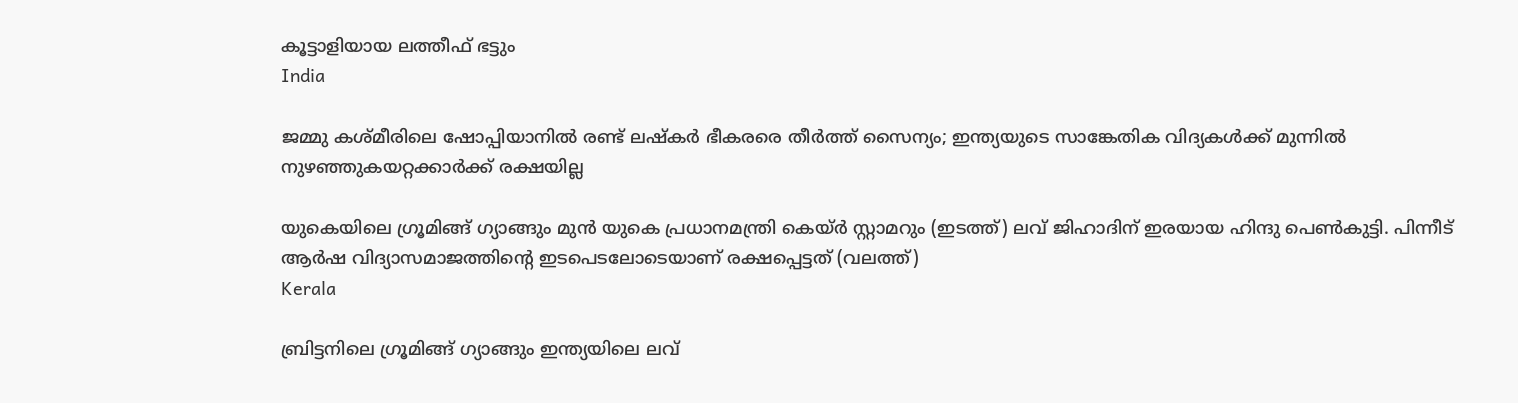കൂട്ടാളിയായ ലത്തീഫ് ഭട്ടും
India

ജമ്മു കശ്മീരിലെ ഷോപ്പിയാനില്‍ രണ്ട് ലഷ്കര്‍ ഭീകരരെ തീര്‍ത്ത് സൈന്യം; ഇന്ത്യയുടെ സാങ്കേതിക വിദ്യകള്‍ക്ക് മുന്നില്‍ നുഴഞ്ഞുകയറ്റക്കാര്‍ക്ക് രക്ഷയില്ല

യുകെയിലെ ഗ്രൂമിങ്ങ് ഗ്യാങ്ങും മുന്‍ യുകെ പ്രധാനമന്ത്രി കെയ്ര്‍ സ്റ്റാമറും (ഇടത്ത്) ലവ് ജിഹാദിന് ഇരയായ ഹിന്ദു പെണ്‍കുട്ടി. പിന്നീട് ആര്‍ഷ വിദ്യാസമാജത്തിന്‍റെ ഇടപെടലോടെയാണ് രക്ഷപ്പെട്ടത് (വലത്ത്)
Kerala

ബ്രിട്ടനിലെ ഗ്രൂമിങ്ങ് ഗ്യാങ്ങും ഇന്ത്യയിലെ ലവ്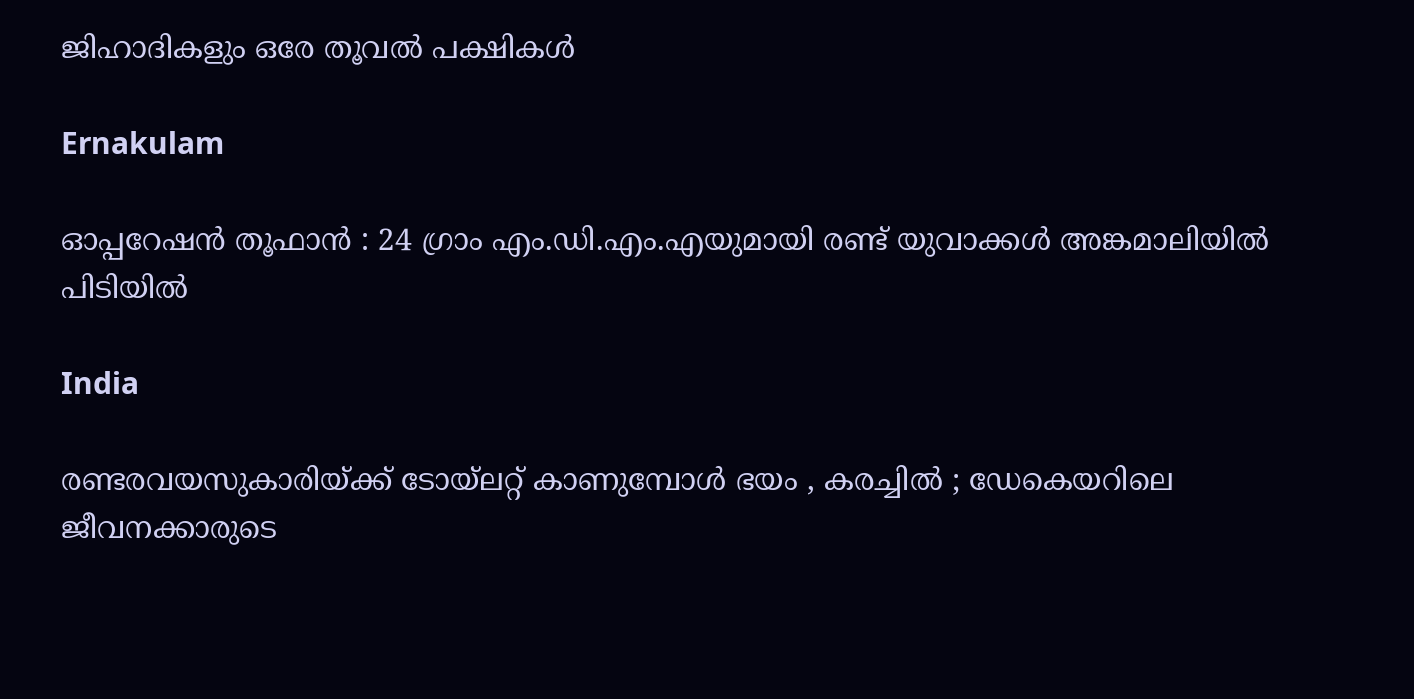ജിഹാദികളും ഒരേ തൂവല്‍ പക്ഷികള്‍

Ernakulam

ഓപ്പറേഷൻ തൂഫാൻ : 24 ഗ്രാം എം.ഡി.എം.എയുമായി രണ്ട് യുവാക്കൾ അങ്കമാലിയിൽ പിടിയിൽ

India

രണ്ടരവയസുകാരിയ്‌ക്ക് ടോയ്‌ലറ്റ് കാണുമ്പോൾ ഭയം , കരച്ചിൽ ; ഡേകെയറിലെ ജീവനക്കാരുടെ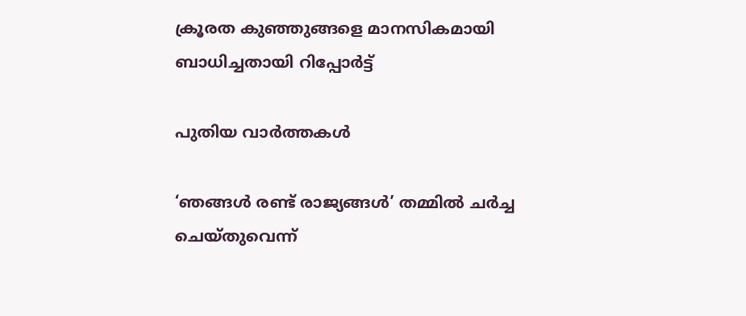ക്രൂരത കുഞ്ഞുങ്ങളെ മാനസികമായി ബാധിച്ചതായി റിപ്പോർട്ട്

പുതിയ വാര്‍ത്തകള്‍

‘ഞങ്ങള്‍ രണ്ട് രാജ്യങ്ങള്‍’ തമ്മില്‍ ചര്‍ച്ച ചെയ്തുവെന്ന്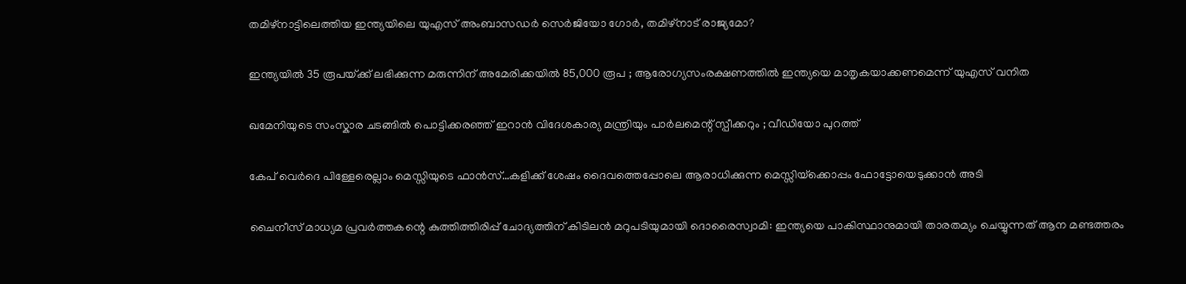തമിഴ്നാട്ടിലെത്തിയ ഇന്ത്യയിലെ യുഎസ് അംബാസഡര്‍ സെര്‍ജിയോ ഗോര്‍, തമിഴ്നാട് രാജ്യമോ?

ഇന്ത്യയിൽ 35 രൂപയ്‌ക്ക് ലഭിക്കുന്ന മരുന്നിന് അമേരിക്കയിൽ 85,000 രൂപ ; ആരോഗ്യസംരക്ഷണത്തിൽ ഇന്ത്യയെ മാതൃകയാക്കണമെന്ന് യുഎസ് വനിത

ഖമേനിയുടെ സംസ്കാര ചടങ്ങിൽ പൊട്ടിക്കരഞ്ഞ് ഇറാൻ വിദേശകാര്യ മന്ത്രിയും പാർലമെന്റ് സ്പീക്കറും ; വീഡിയോ പുറത്ത്

കേപ് വെര്‍ദെ പിള്ളേരെല്ലാം മെസ്സിയുടെ ഫാന്‍സ്…കളിക്ക് ശേഷം ദൈവത്തെപ്പോലെ ആരാധിക്കുന്ന മെസ്സിയ്‌ക്കൊപ്പം ഫോട്ടോയെടുക്കാന്‍ അടി

ചൈനീസ് മാധ്യമ പ്രവർത്തകന്റെ കുത്തിത്തിരിപ്പ് ചോദ്യത്തിന് കിടിലൻ മറുപടിയുമായി ദൊരൈസ്വാമി: ഇന്ത്യയെ പാകിസ്ഥാനുമായി താരതമ്യം ചെയ്യുന്നത് ആന മണ്ടത്തരം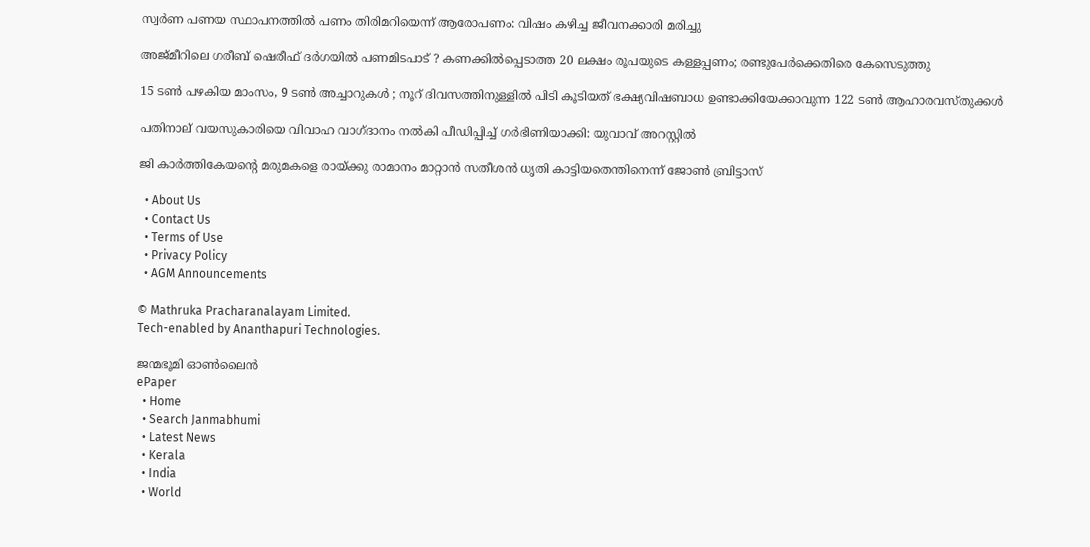സ്വര്‍ണ പണയ സ്ഥാപനത്തില്‍ പണം തിരിമറിയെന്ന് ആരോപണം: വിഷം കഴിച്ച ജീവനക്കാരി മരിച്ചു

അജ്മീറിലെ ഗരീബ് ഷെരീഫ് ദർഗയിൽ പണമിടപാട് ? കണക്കിൽപ്പെടാത്ത 20 ലക്ഷം രൂപയുടെ കള്ളപ്പണം; രണ്ടുപേർക്കെതിരെ കേസെടുത്തു

15 ടൺ പഴകിയ മാംസം, 9 ടൺ അച്ചാറുകൾ ; നൂറ് ദിവസത്തിനുള്ളിൽ പിടി കൂടിയത് ഭക്ഷ്യവിഷബാധ ഉണ്ടാക്കിയേക്കാവുന്ന 122 ടൺ ആഹാരവസ്തുക്കൾ

പതിനാല് വയസുകാരിയെ വിവാഹ വാഗ്ദാനം നല്‍കി പീഡിപ്പിച്ച് ഗര്‍ഭിണിയാക്കി: യുവാവ് അറസ്റ്റില്‍

ജി കാര്‍ത്തികേയന്റെ മരുമകളെ രായ്‌ക്കു രാമാനം മാറ്റാന്‍ സതീശന്‍ ധൃതി കാട്ടിയതെന്തിനെന്ന് ജോണ്‍ ബ്രിട്ടാസ്

  • About Us
  • Contact Us
  • Terms of Use
  • Privacy Policy
  • AGM Announcements

© Mathruka Pracharanalayam Limited.
Tech-enabled by Ananthapuri Technologies.

ജന്മഭൂമി ഓണ്‍ലൈന്‍
ePaper
  • Home
  • Search Janmabhumi
  • Latest News
  • Kerala
  • India
  • World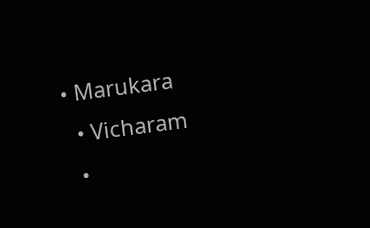• Marukara
  • Vicharam
  •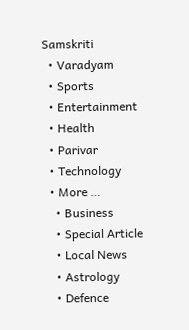Samskriti
  • Varadyam
  • Sports
  • Entertainment
  • Health
  • Parivar
  • Technology
  • More …
    • Business
    • Special Article
    • Local News
    • Astrology
    • Defence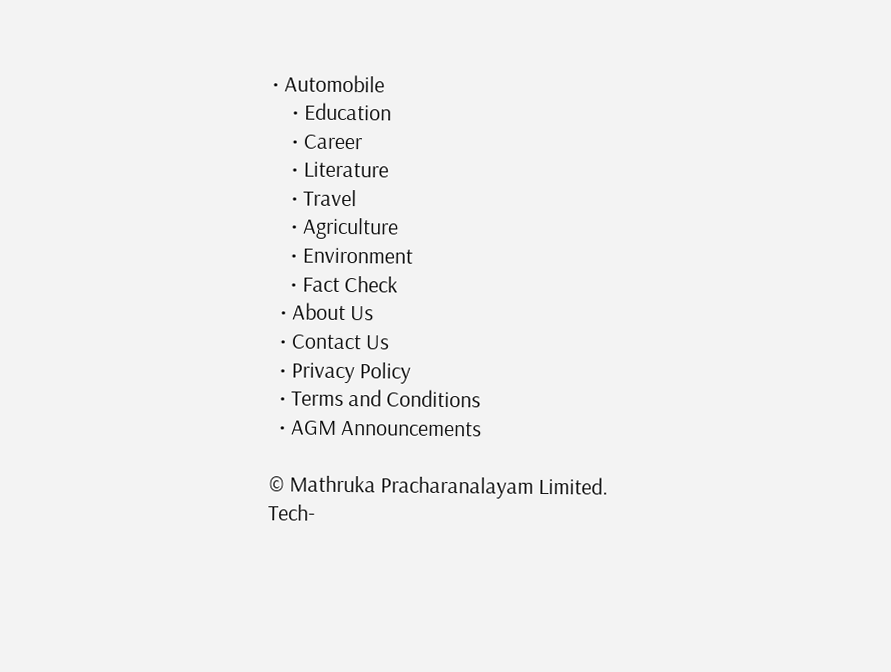• Automobile
    • Education
    • Career
    • Literature
    • Travel
    • Agriculture
    • Environment
    • Fact Check
  • About Us
  • Contact Us
  • Privacy Policy
  • Terms and Conditions
  • AGM Announcements

© Mathruka Pracharanalayam Limited.
Tech-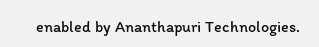enabled by Ananthapuri Technologies.